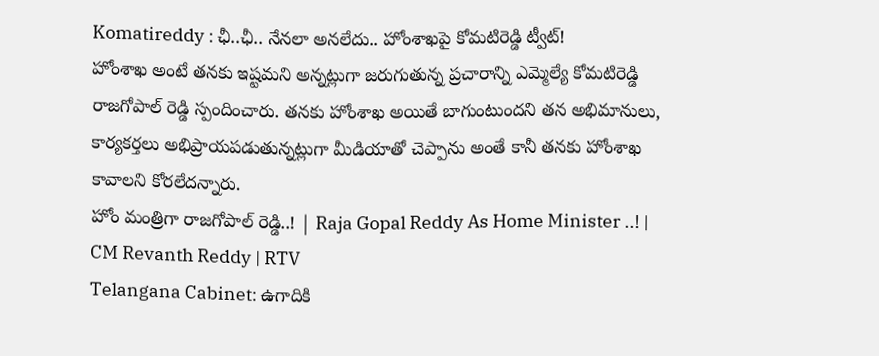Komatireddy : ఛీ..ఛీ.. నేనలా అనలేదు.. హోంశాఖపై కోమటిరెడ్డి ట్వీట్!
హోంశాఖ అంటే తనకు ఇష్టమని అన్నట్లుగా జరుగుతున్న ప్రచారాన్ని ఎమ్మెల్యే కోమటిరెడ్డి రాజగోపాల్ రెడ్డి స్పందించారు. తనకు హోంశాఖ అయితే బాగుంటుందని తన అభిమానులు, కార్యకర్తలు అభిప్రాయపడుతున్నట్లుగా మీడియాతో చెప్పాను అంతే కానీ తనకు హోంశాఖ కావాలని కోరలేదన్నారు.
హోం మంత్రిగా రాజగోపాల్ రెడ్డి..! | Raja Gopal Reddy As Home Minister ..! | CM Revanth Reddy | RTV
Telangana Cabinet: ఉగాదికి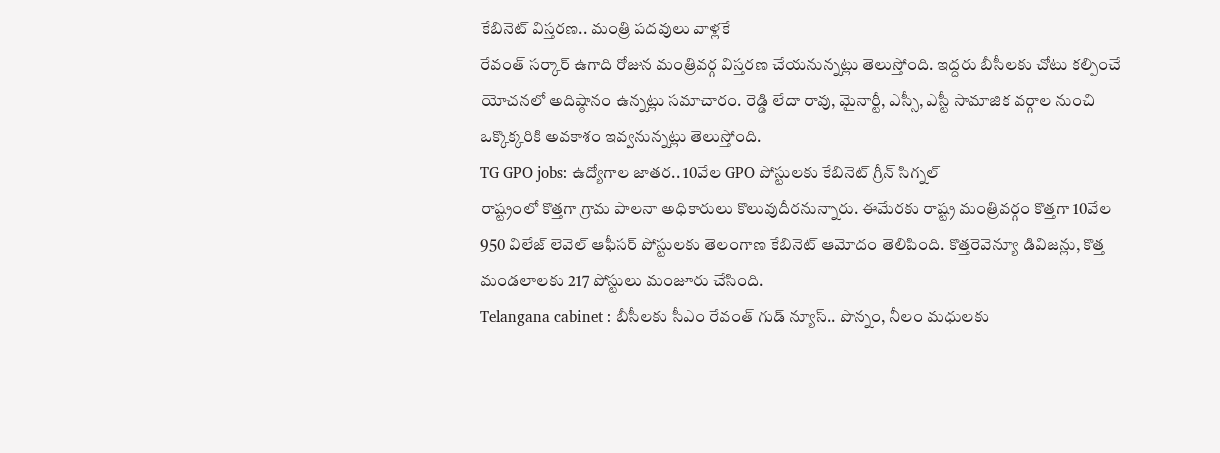కేబినెట్ విస్తరణ.. మంత్రి పదవులు వాళ్లకే
రేవంత్ సర్కార్ ఉగాది రోజున మంత్రివర్గ విస్తరణ చేయనున్నట్లు తెలుస్తోంది. ఇద్దరు బీసీలకు చోటు కల్పించే యోచనలో అదిష్ఠానం ఉన్నట్లు సమాచారం. రెడ్డి లేదా రావు, మైనార్టీ, ఎస్సీ, ఎస్టీ సామాజిక వర్గాల నుంచి ఒక్కొక్కరికి అవకాశం ఇవ్వనున్నట్లు తెలుస్తోంది.
TG GPO jobs: ఉద్యోగాల జాతర.. 10వేల GPO పోస్టులకు కేబినెట్ గ్రీన్ సిగ్నల్
రాష్ట్రంలో కొత్తగా గ్రామ పాలనా అధికారులు కొలువుదీరనున్నారు. ఈమేరకు రాష్ట్ర మంత్రివర్గం కొత్తగా 10వేల 950 విలేజ్ లెవెల్ ఆఫీసర్ పోస్టులకు తెలంగాణ కేబినెట్ ఆమోదం తెలిపింది. కొత్తరెవెన్యూ డివిజన్లు, కొత్త మండలాలకు 217 పోస్టులు మంజూరు చేసింది.
Telangana cabinet : బీసీలకు సీఎం రేవంత్ గుడ్ న్యూస్.. పొన్నం, నీలం మధులకు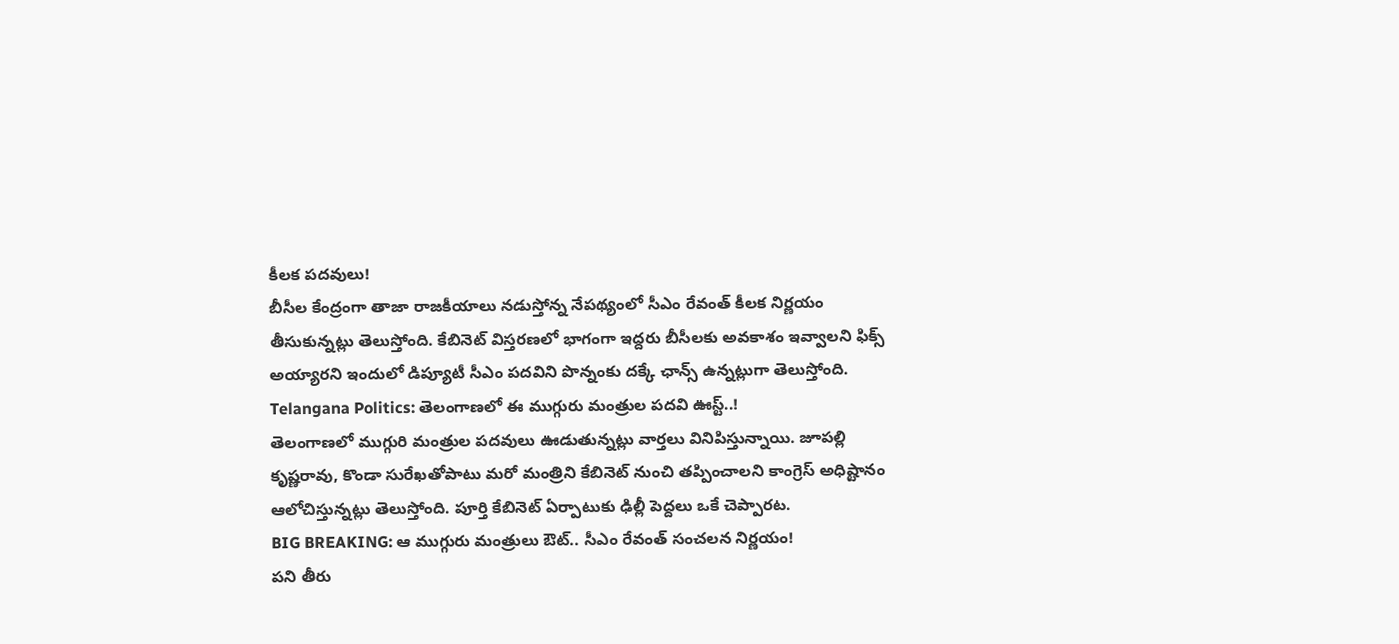కీలక పదవులు!
బీసీల కేంద్రంగా తాజా రాజకీయాలు నడుస్తోన్న నేపథ్యంలో సీఎం రేవంత్ కీలక నిర్ణయం తీసుకున్నట్లు తెలుస్తోంది. కేబినెట్ విస్తరణలో భాగంగా ఇద్దరు బీసీలకు అవకాశం ఇవ్వాలని ఫిక్స్ అయ్యారని ఇందులో డిప్యూటీ సీఎం పదవిని పొన్నంకు దక్కే ఛాన్స్ ఉన్నట్లుగా తెలుస్తోంది.
Telangana Politics: తెలంగాణలో ఈ ముగ్గురు మంత్రుల పదవి ఊస్ట్..!
తెలంగాణలో ముగ్గురి మంత్రుల పదవులు ఊడుతున్నట్లు వార్తలు వినిపిస్తున్నాయి. జూపల్లి కృష్ణరావు, కొండా సురేఖతోపాటు మరో మంత్రిని కేబినెట్ నుంచి తప్పించాలని కాంగ్రెస్ అధిష్టానం ఆలోచిస్తున్నట్లు తెలుస్తోంది. పూర్తి కేబినెట్ ఏర్పాటుకు ఢిల్లీ పెద్దలు ఒకే చెప్పారట.
BIG BREAKING: ఆ ముగ్గురు మంత్రులు ఔట్.. సీఎం రేవంత్ సంచలన నిర్ణయం!
పని తీరు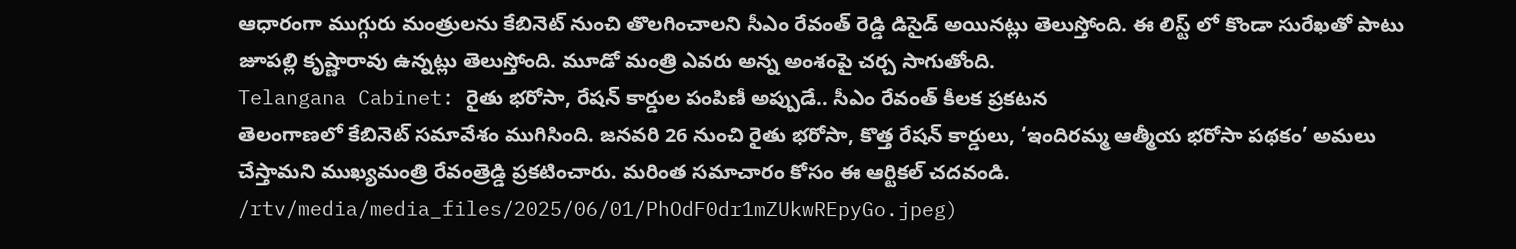ఆధారంగా ముగ్గురు మంత్రులను కేబినెట్ నుంచి తొలగించాలని సీఎం రేవంత్ రెడ్డి డిసైడ్ అయినట్లు తెలుస్తోంది. ఈ లిస్ట్ లో కొండా సురేఖతో పాటు జూపల్లి కృష్ణారావు ఉన్నట్లు తెలుస్తోంది. మూడో మంత్రి ఎవరు అన్న అంశంపై చర్చ సాగుతోంది.
Telangana Cabinet: రైతు భరోసా, రేషన్ కార్డుల పంపిణీ అప్పుడే.. సీఎం రేవంత్ కీలక ప్రకటన
తెలంగాణలో కేబినెట్ సమావేశం ముగిసింది. జనవరి 26 నుంచి రైతు భరోసా, కొత్త రేషన్ కార్డులు, ‘ఇందిరమ్మ ఆత్మీయ భరోసా పథకం’ అమలు చేస్తామని ముఖ్యమంత్రి రేవంత్రెడ్డి ప్రకటించారు. మరింత సమాచారం కోసం ఈ ఆర్టికల్ చదవండి.
/rtv/media/media_files/2025/06/01/PhOdF0dr1mZUkwREpyGo.jpeg)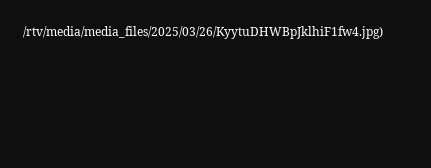/rtv/media/media_files/2025/03/26/KyytuDHWBpJklhiF1fw4.jpg)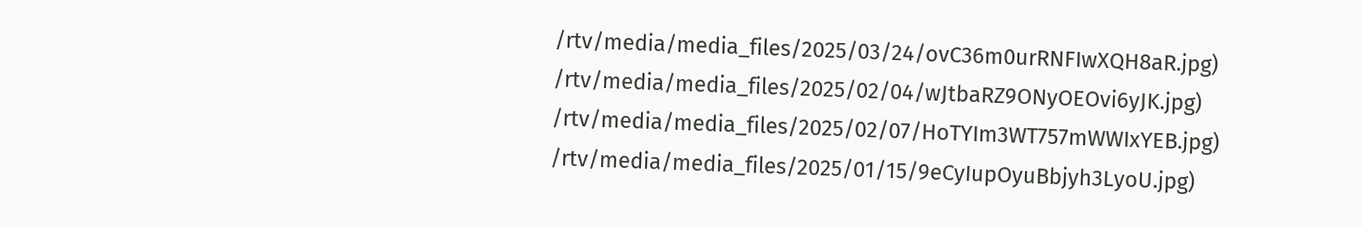/rtv/media/media_files/2025/03/24/ovC36m0urRNFIwXQH8aR.jpg)
/rtv/media/media_files/2025/02/04/wJtbaRZ9ONyOEOvi6yJK.jpg)
/rtv/media/media_files/2025/02/07/HoTYIm3WT757mWWIxYEB.jpg)
/rtv/media/media_files/2025/01/15/9eCyIupOyuBbjyh3LyoU.jpg)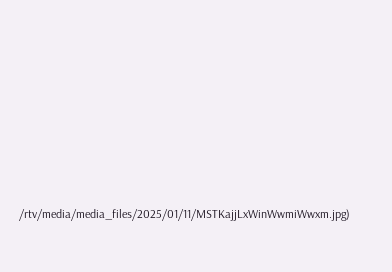/rtv/media/media_files/2025/01/11/MSTKajjLxWinWwmiWwxm.jpg)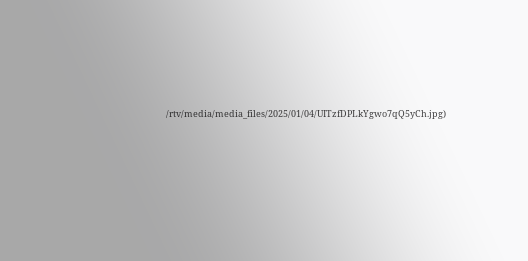/rtv/media/media_files/2025/01/04/UITzfDPLkYgwo7qQ5yCh.jpg)